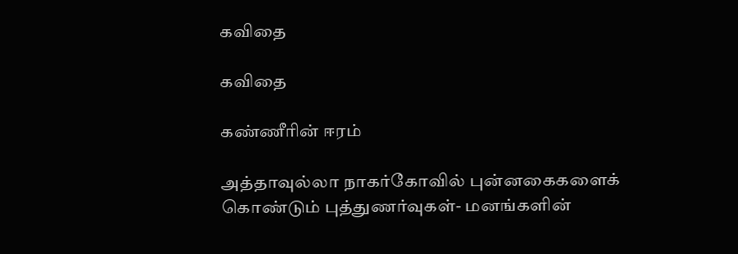கவிதை

கவிதை

கண்ணீரின் ஈரம்

அத்தாவுல்லா நாகர்கோவில் புன்னகைகளைக் கொண்டும் புத்துணர்வுகள்- மனங்களின்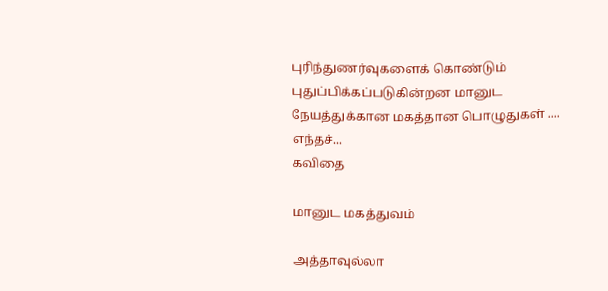புரிந்துணர்வுகளைக் கொண்டும் புதுப்பிக்கப்படுகின்றன மானுட நேயத்துக்கான மகத்தான பொழுதுகள் .... எந்தச்...
கவிதை

மானுட மகத்துவம்

அத்தாவுல்லா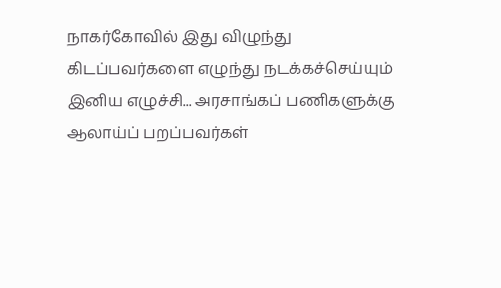நாகர்கோவில் இது விழுந்து கிடப்பவர்களை எழுந்து நடக்கச்செய்யும் இனிய எழுச்சி... அரசாங்கப் பணிகளுக்கு ஆலாய்ப் பறப்பவர்கள்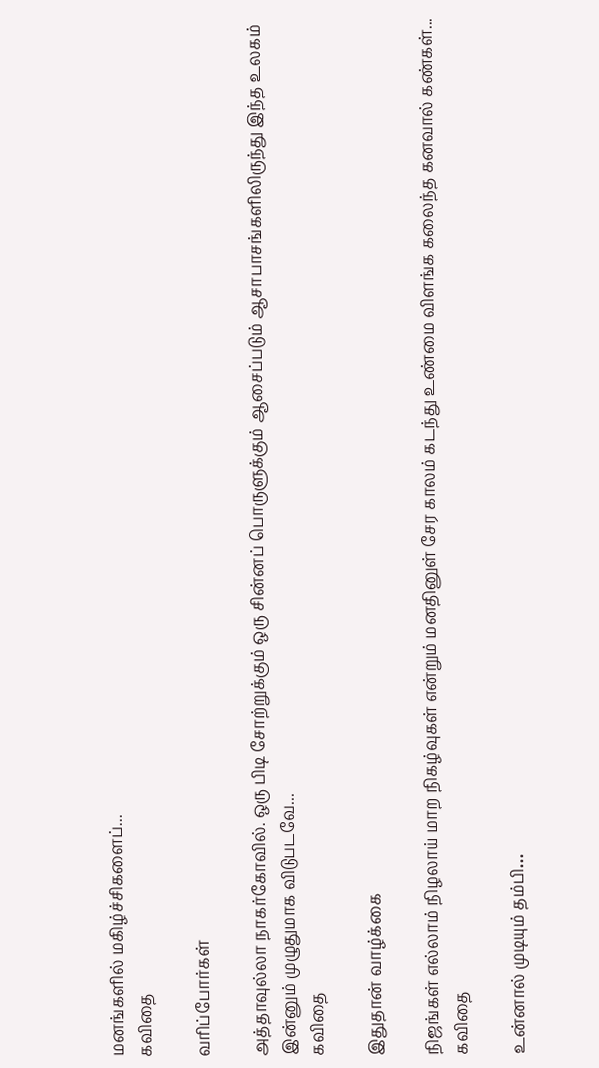மனங்களில் மகிழ்ச்சிகளைப்...
கவிதை

வரிப்போர்கள்

அத்தாவுல்லா நாகர்கோவில். ஒரு பிடி சோற்றுக்கும் ஒரு சின்னப் பொருளுக்கும் ஆசைப்படும் ஆசாபாசங்களிலிருந்து இந்த உலகம் இன்னும் முழுதுமாக விடுபடவே...
கவிதை

இதுதான் வாழ்க்கை

நிஜங்கள் எல்லாம் நிழலாய் மாற நிகழ்வுகள் என்றும் மனதினுள் சேர காலம் கடந்து உண்மை விளங்க கலைந்த கனவால் கண்கள்...
கவிதை

உன்னால் முடியும் தம்பி…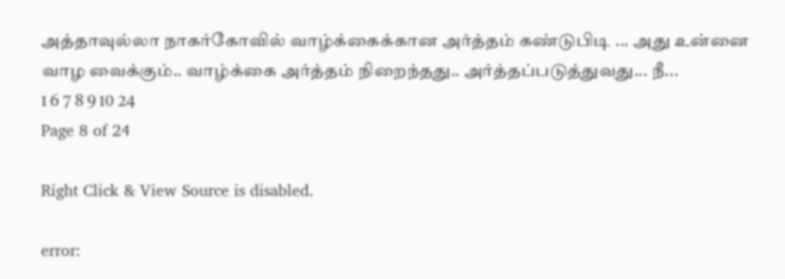அத்தாவுல்லா நாகர்கோவில் வாழ்க்கைக்கான அர்த்தம் கண்டுபிடி ... அது உன்னை வாழ வைக்கும்.. வாழ்க்கை அர்த்தம் நிறைந்தது.. அர்த்தப்படுத்துவது... நீ...
1 6 7 8 9 10 24
Page 8 of 24

Right Click & View Source is disabled.

error: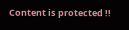Content is protected !!